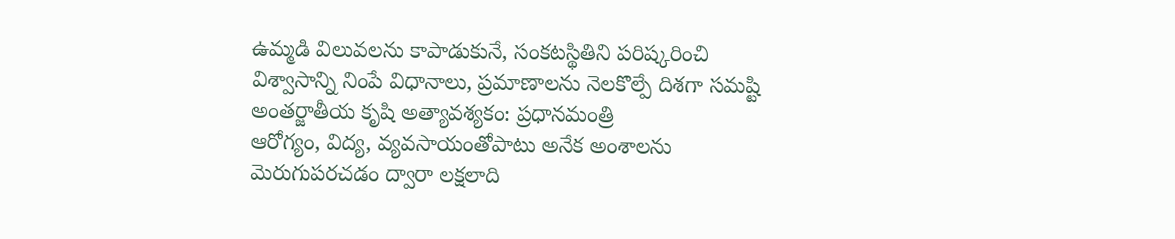ఉమ్మడి విలువలను కాపాడుకునే, సంకటస్థితిని పరిష్కరించి విశ్వాసాన్ని నింపే విధానాలు, ప్రమాణాలను నెలకొల్పే దిశగా సమష్టి అంతర్జాతీయ కృషి అత్యావశ్యకం: ప్రధానమంత్రి
ఆరోగ్యం, విద్య, వ్యవసాయంతోపాటు అనేక అంశాలను మెరుగుపరచడం ద్వారా లక్షలాది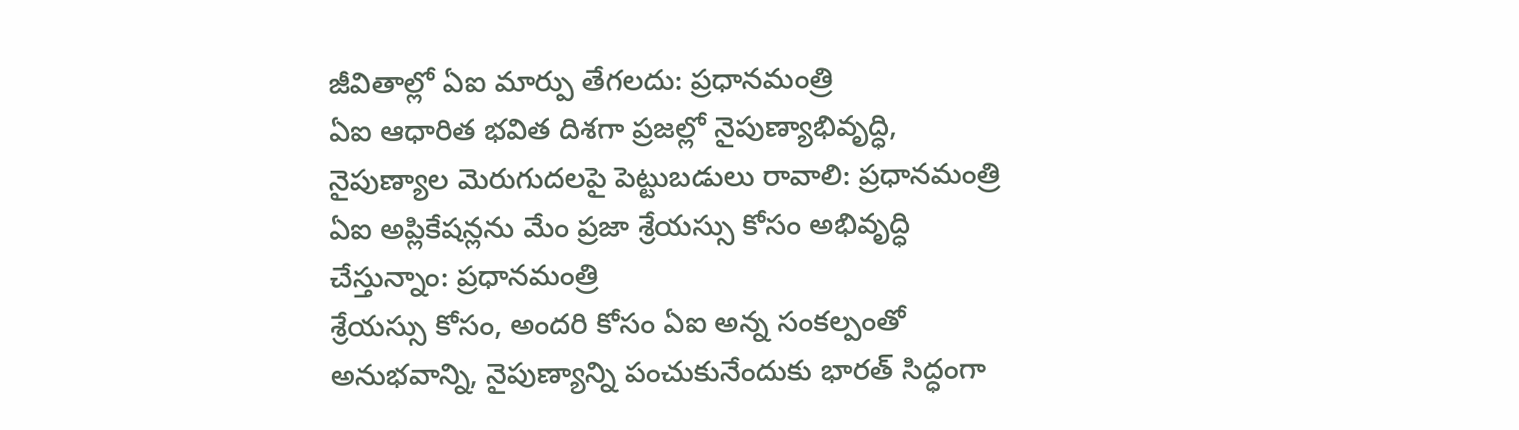జీవితాల్లో ఏఐ మార్పు తేగలదు: ప్రధానమంత్రి
ఏఐ ఆధారిత భవిత దిశగా ప్రజల్లో నైపుణ్యాభివృద్ధి, నైపుణ్యాల మెరుగుదలపై పెట్టుబడులు రావాలి: ప్రధానమంత్రి
ఏఐ అప్లికేషన్లను మేం ప్రజా శ్రేయస్సు కోసం అభివృద్ధి చేస్తున్నాం: ప్రధానమంత్రి
శ్రేయస్సు కోసం, అందరి కోసం ఏఐ అన్న సంకల్పంతో అనుభవాన్ని, నైపుణ్యాన్ని పంచుకునేందుకు భారత్ సిద్ధంగా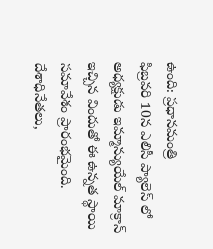ఉంది: ప్రధానమంత్రి
ఫిబ్రవరి 10న ఎలిసీ ప్యాలెస్ లో అధ్యక్షుడు ఇమ్మాన్యుయేల్ మాక్రాన్ ఇచ్చిన విందుతో ఈ ఉన్నత స్థాయి సమావేశం ప్రారంభమైంది. దేశాధినేతలు,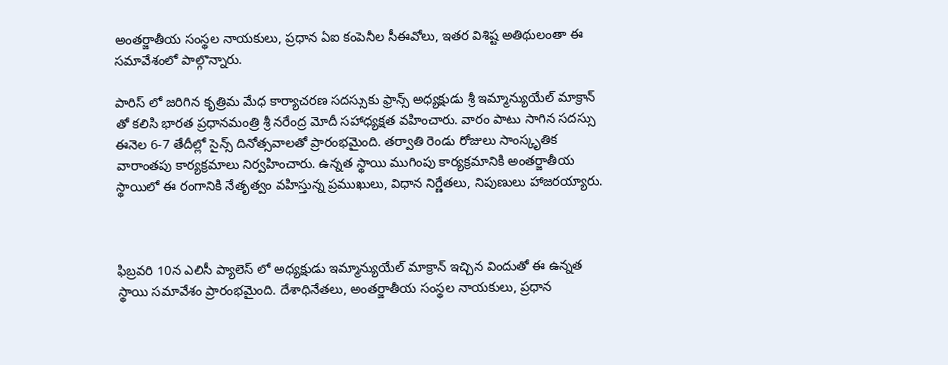అంతర్జాతీయ సంస్థల నాయకులు, ప్రధాన ఏఐ కంపెనీల సీఈవోలు, ఇతర విశిష్ట అతిథులంతా ఈ సమావేశంలో పాల్గొన్నారు.

పారిస్ లో జరిగిన కృత్రిమ మేధ కార్యాచరణ సదస్సుకు ఫ్రాన్స్ అధ్యక్షుడు శ్రీ ఇమ్మాన్యుయేల్ మాక్రాన్ తో కలిసి భారత ప్రధానమంత్రి శ్రీ నరేంద్ర మోదీ సహాధ్యక్షత వహించారు. వారం పాటు సాగిన సదస్సు ఈనెల 6-7 తేదీల్లో సైన్స్ దినోత్సవాలతో ప్రారంభమైంది. తర్వాతి రెండు రోజులు సాంస్కృతిక వారాంతపు కార్యక్రమాలు నిర్వహించారు. ఉన్నత స్థాయి ముగింపు కార్యక్రమానికి అంతర్జాతీయ స్థాయిలో ఈ రంగానికి నేతృత్వం వహిస్తున్న ప్రముఖులు, విధాన నిర్ణేతలు, నిపుణులు హాజరయ్యారు.



ఫిబ్రవరి 10న ఎలిసీ ప్యాలెస్ లో అధ్యక్షుడు ఇమ్మాన్యుయేల్ మాక్రాన్ ఇచ్చిన విందుతో ఈ ఉన్నత స్థాయి సమావేశం ప్రారంభమైంది. దేశాధినేతలు, అంతర్జాతీయ సంస్థల నాయకులు, ప్రధాన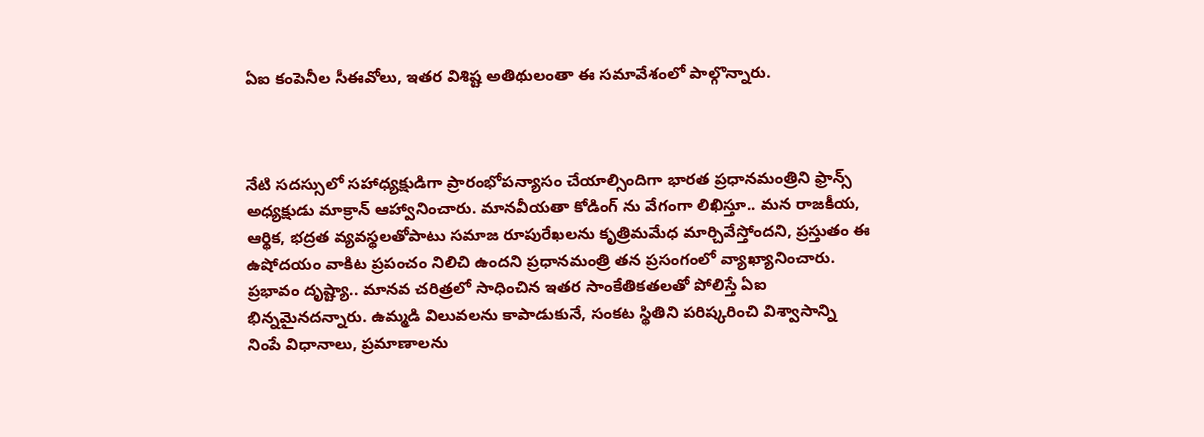ఏఐ కంపెనీల సీఈవోలు, ఇతర విశిష్ట అతిథులంతా ఈ సమావేశంలో పాల్గొన్నారు.



నేటి సదస్సులో సహాధ్యక్షుడిగా ప్రారంభోపన్యాసం చేయాల్సిందిగా భారత ప్రధానమంత్రిని ఫ్రాన్స్ అధ్యక్షుడు మాక్రాన్ ఆహ్వానించారు. మానవీయతా కోడింగ్ ను వేగంగా లిఖిస్తూ.. మన రాజకీయ, ఆర్థిక, భద్రత వ్యవస్థలతోపాటు సమాజ రూపురేఖలను కృత్రిమమేధ మార్చివేస్తోందని, ప్రస్తుతం ఈ ఉషోదయం వాకిట ప్రపంచం నిలిచి ఉందని ప్రధానమంత్రి తన ప్రసంగంలో వ్యాఖ్యానించారు. ప్రభావం దృష్ట్యా.. మానవ చరిత్రలో సాధించిన ఇతర సాంకేతికతలతో పోలిస్తే ఏఐ భిన్నమైనదన్నారు. ఉమ్మడి విలువలను కాపాడుకునే, సంకట స్థితిని పరిష్కరించి విశ్వాసాన్ని నింపే విధానాలు, ప్రమాణాలను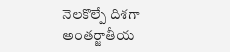నెలకొల్పే దిశగా అంతర్జాతీయ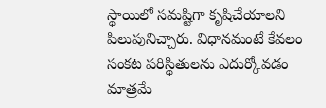స్థాయిలో సమష్టిగా కృషిచేయాలని పిలుపునిచ్చారు. విధానమంటే కేవలం సంకట పరిస్థితులను ఎదుర్కోవడం మాత్రమే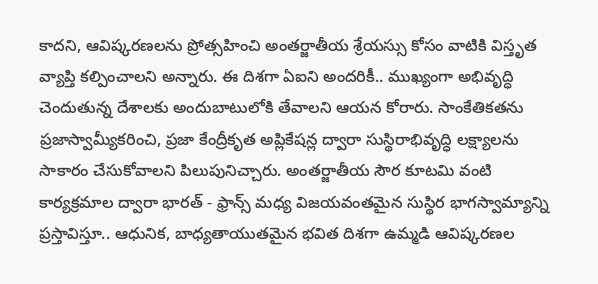కాదని, ఆవిష్కరణలను ప్రోత్సహించి అంతర్జాతీయ శ్రేయస్సు కోసం వాటికి విస్తృత వ్యాప్తి కల్పించాలని అన్నారు. ఈ దిశగా ఏఐని అందరికీ.. ముఖ్యంగా అభివృద్ధి చెందుతున్న దేశాలకు అందుబాటులోకి తేవాలని ఆయన కోరారు. సాంకేతికతను ప్రజాస్వామ్యీకరించి, ప్రజా కేంద్రీకృత అప్లికేషన్ల ద్వారా సుస్థిరాభివృద్ధి లక్ష్యాలను సాకారం చేసుకోవాలని పిలుపునిచ్చారు. అంతర్జాతీయ సౌర కూటమి వంటి కార్యక్రమాల ద్వారా భారత్ - ఫ్రాన్స్ మధ్య విజయవంతమైన సుస్థిర భాగస్వామ్యాన్ని ప్రస్తావిస్తూ.. ఆధునిక, బాధ్యతాయుతమైన భవిత దిశగా ఉమ్మడి ఆవిష్కరణల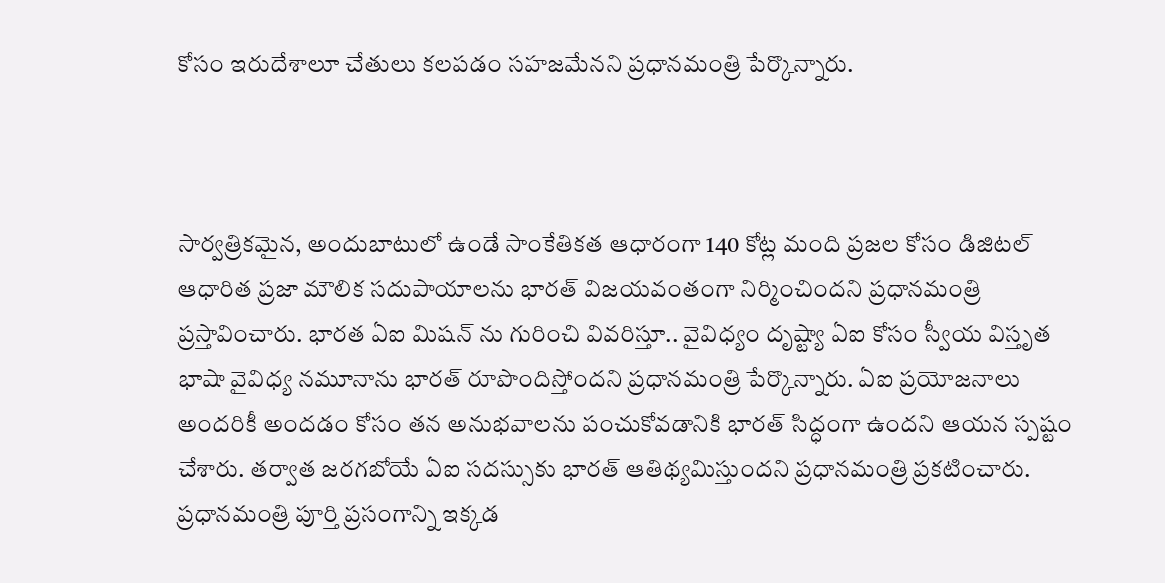కోసం ఇరుదేశాలూ చేతులు కలపడం సహజమేనని ప్రధానమంత్రి పేర్కొన్నారు.



సార్వత్రికమైన, అందుబాటులో ఉండే సాంకేతికత ఆధారంగా 140 కోట్ల మంది ప్రజల కోసం డిజిటల్ ఆధారిత ప్రజా మౌలిక సదుపాయాలను భారత్ విజయవంతంగా నిర్మించిందని ప్రధానమంత్రి ప్రస్తావించారు. భారత ఏఐ మిషన్ ను గురించి వివరిస్తూ.. వైవిధ్యం దృష్ట్యా ఏఐ కోసం స్వీయ విస్తృత భాషా వైవిధ్య నమూనాను భారత్ రూపొందిస్తోందని ప్రధానమంత్రి పేర్కొన్నారు. ఏఐ ప్రయోజనాలు అందరికీ అందడం కోసం తన అనుభవాలను పంచుకోవడానికి భారత్ సిద్ధంగా ఉందని ఆయన స్పష్టం చేశారు. తర్వాత జరగబోయే ఏఐ సదస్సుకు భారత్ ఆతిథ్యమిస్తుందని ప్రధానమంత్రి ప్రకటించారు. ప్రధానమంత్రి పూర్తి ప్రసంగాన్ని ఇక్కడ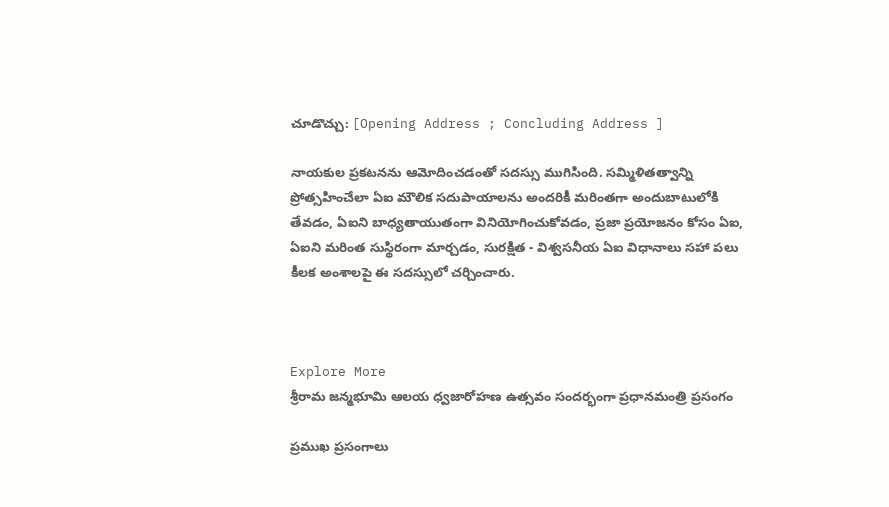చూడొచ్చు: [Opening Address ; Concluding Address ]

నాయకుల ప్రకటనను ఆమోదించడంతో సదస్సు ముగిసింది. సమ్మిళితత్వాన్ని ప్రోత్సహించేలా ఏఐ మౌలిక సదుపాయాలను అందరికీ మరింతగా అందుబాటులోకి తేవడం, ఏఐని బాధ్యతాయుతంగా వినియోగించుకోవడం, ప్రజా ప్రయోజనం కోసం ఏఐ, ఏఐని మరింత సుస్థిరంగా మార్చడం, సురక్షిత - విశ్వసనీయ ఏఐ విధానాలు సహా పలు కీలక అంశాలపై ఈ సదస్సులో చర్చించారు.



Explore More
శ్రీరామ జన్మభూమి ఆలయ ధ్వజారోహణ ఉత్సవం సందర్భంగా ప్రధానమంత్రి ప్రసంగం

ప్రముఖ ప్రసంగాలు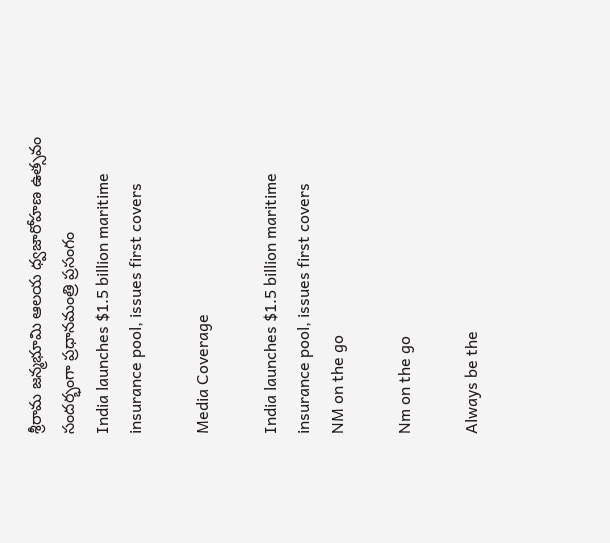శ్రీరామ జన్మభూమి ఆలయ ధ్వజారోహణ ఉత్సవం సందర్భంగా ప్రధానమంత్రి ప్రసంగం
India launches $1.5 billion maritime insurance pool, issues first covers

Media Coverage

India launches $1.5 billion maritime insurance pool, issues first covers
NM on the go

Nm on the go

Always be the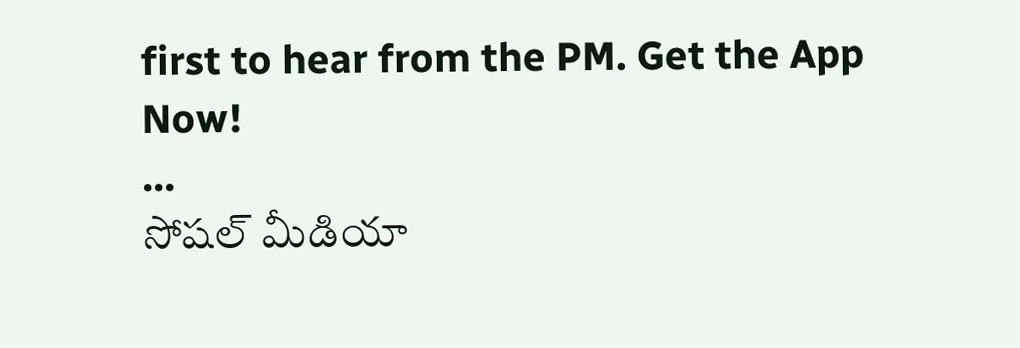first to hear from the PM. Get the App Now!
...
సోషల్ మీడియా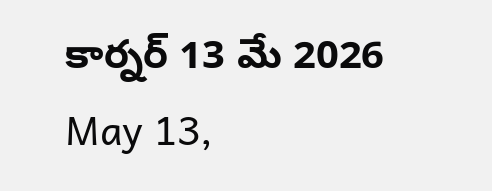కార్నర్ 13 మే 2026
May 13,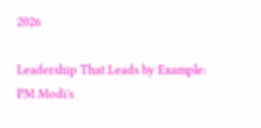2026

Leadership That Leads by Example: PM Modi's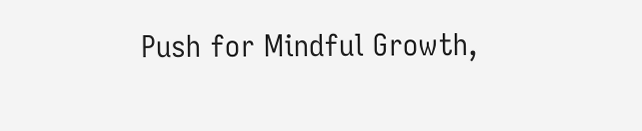Push for Mindful Growth,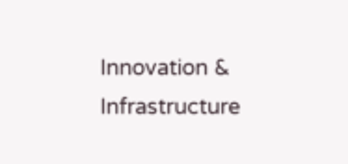Innovation & Infrastructure